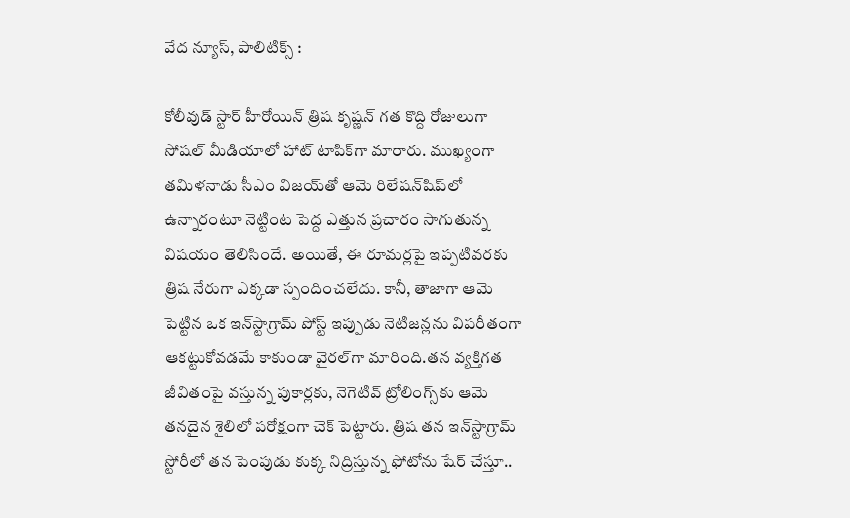వేద న్యూస్, పాలిటిక్స్ :

కోలీవుడ్ స్టార్ హీరోయిన్ త్రిష కృష్ణన్ గత కొద్ది రోజులుగా సోషల్ మీడియాలో హాట్ టాపిక్‌గా మారారు. ముఖ్యంగా తమిళనాడు సీఎం విజయ్‌తో ఆమె రిలేషన్‌షిప్‌లో ఉన్నారంటూ నెట్టింట పెద్ద ఎత్తున ప్రచారం సాగుతున్న విషయం తెలిసిందే. అయితే, ఈ రూమర్లపై ఇప్పటివరకు త్రిష నేరుగా ఎక్కడా స్పందించలేదు. కానీ, తాజాగా ఆమె పెట్టిన ఒక ఇన్‌స్టాగ్రామ్ పోస్ట్ ఇప్పుడు నెటిజన్లను విపరీతంగా ఆకట్టుకోవడమే కాకుండా వైరల్‌గా మారింది.తన వ్యక్తిగత జీవితంపై వస్తున్న పుకార్లకు, నెగెటివ్ ట్రోలింగ్స్‌కు ఆమె తనదైన శైలిలో పరోక్షంగా చెక్ పెట్టారు. త్రిష తన ఇన్‌స్టాగ్రామ్ స్టోరీలో తన పెంపుడు కుక్క నిద్రిస్తున్న ఫోటోను షేర్ చేస్తూ..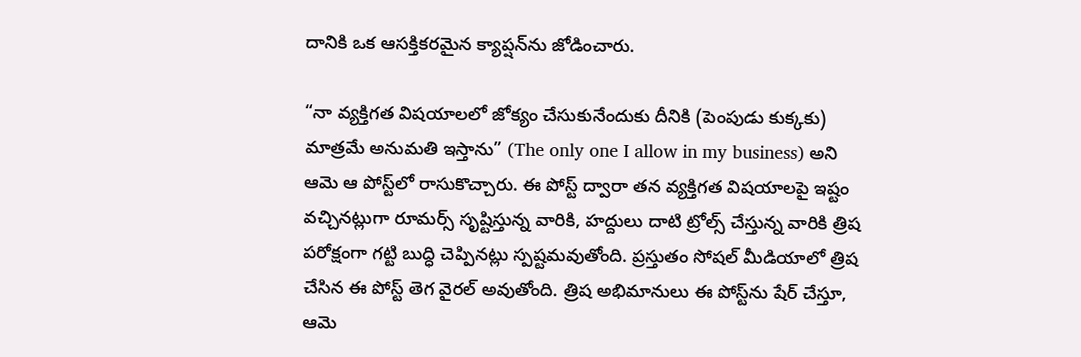దానికి ఒక ఆసక్తికరమైన క్యాప్షన్‌ను జోడించారు.

“నా వ్యక్తిగత విషయాలలో జోక్యం చేసుకునేందుకు దీనికి (పెంపుడు కుక్కకు) మాత్రమే అనుమతి ఇస్తాను” (The only one I allow in my business) అని ఆమె ఆ పోస్ట్‌లో రాసుకొచ్చారు. ఈ పోస్ట్ ద్వారా తన వ్యక్తిగత విషయాలపై ఇష్టం వచ్చినట్లుగా రూమర్స్ సృష్టిస్తున్న వారికి, హద్దులు దాటి ట్రోల్స్ చేస్తున్న వారికి త్రిష పరోక్షంగా గట్టి బుద్ధి చెప్పినట్లు స్పష్టమవుతోంది. ప్రస్తుతం సోషల్ మీడియాలో త్రిష చేసిన ఈ పోస్ట్ తెగ వైరల్ అవుతోంది. త్రిష అభిమానులు ఈ పోస్ట్‌ను షేర్ చేస్తూ, ఆమె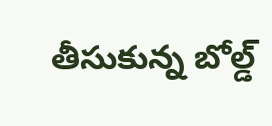తీసుకున్న బోల్డ్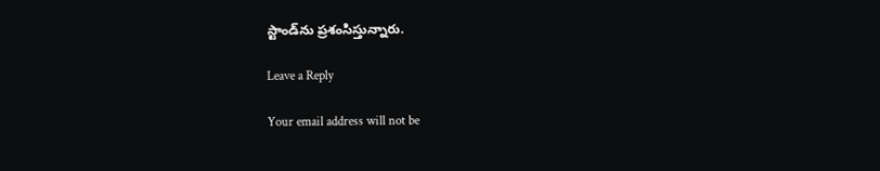స్టాండ్‌ను ప్రశంసిస్తున్నారు.

Leave a Reply

Your email address will not be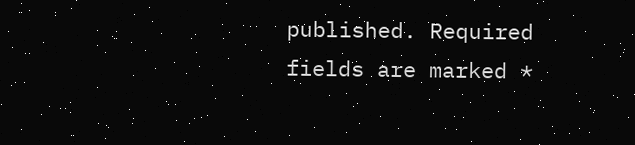published. Required fields are marked *